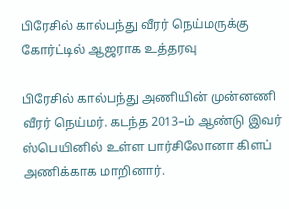பிரேசில் கால்பந்து வீரர் நெய்மருக்கு கோர்ட்டில் ஆஜராக உத்தரவு

பிரேசில் கால்பந்து அணியின் முன்னணி வீரர் நெய்மர். கடந்த 2013–ம் ஆண்டு இவர் ஸ்பெயினில் உள்ள பார்சிலோனா கிளப் அணிக்காக மாறினார்.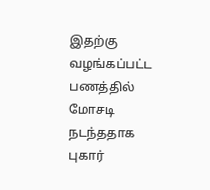இதற்கு வழங்கப்பட்ட பணத்தில் மோசடி நடந்ததாக புகார்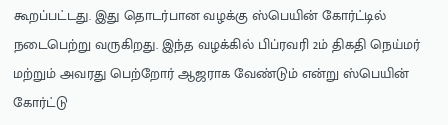கூறப்பட்டது. இது தொடர்பான வழக்கு ஸ்பெயின் கோர்ட்டில் நடைபெற்று வருகிறது. இந்த வழக்கில் பிப்ரவரி 2ம் திகதி நெய்மர் மற்றும் அவரது பெற்றோர் ஆஜராக வேண்டும் என்று ஸ்பெயின் கோர்ட்டு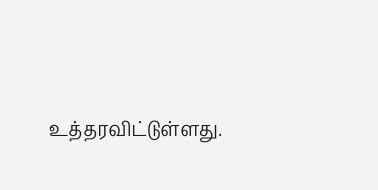உத்தரவிட்டுள்ளது.